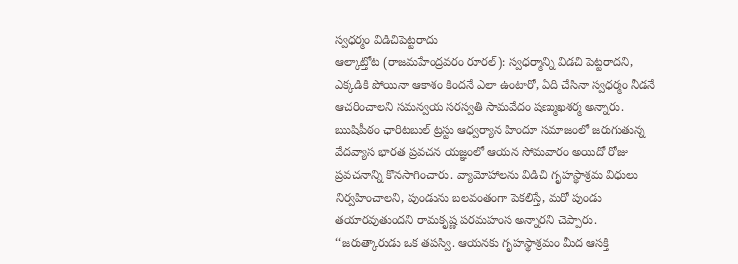స్వధర్మం విడిచిపెట్టరాదు
ఆల్కాట్తోట (రాజమహేంద్రవరం రూరల్): స్వధర్మాన్ని విడచి పెట్టరాదని, ఎక్కడికి పోయినా ఆకాశం కిందనే ఎలా ఉంటారో, ఏది చేసినా స్వధర్మం నీడనే ఆచరించాలని సమన్వయ సరస్వతి సామవేదం షణ్ముఖశర్మ అన్నారు. ఋషిపీఠం ఛారిటబుల్ ట్రస్టు ఆధ్వర్యాన హిందూ సమాజంలో జరుగుతున్న వేదవ్యాస భారత ప్రవచన యజ్ఞంలో ఆయన సోమవారం అయిదో రోజు ప్రవచనాన్ని కొనసాగించారు. వ్యామోహాలను విడిచి గృహస్థాశ్రమ విధులు నిర్వహించాలని, పుండును బలవంతంగా పెకలిస్తే, మరో పుండు తయారవుతుందని రామకృష్ణ పరమహంస అన్నారని చెప్పారు. ‘‘జరుత్కారుడు ఒక తపస్వి. ఆయనకు గృహస్థాశ్రమం మీద ఆసక్తి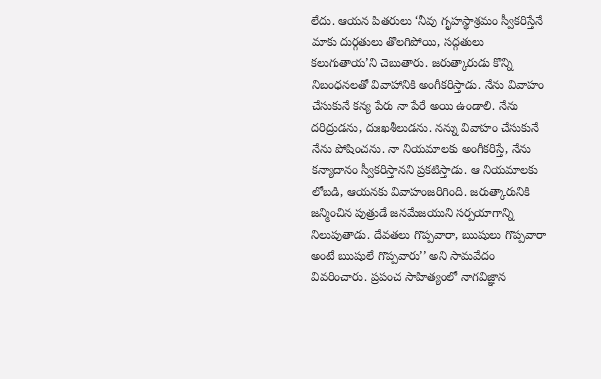లేదు. ఆయన పితరులు ‘నీవు గృహస్థాశ్రమం స్వీకరిస్తేనే మాకు దుర్గతులు తొలగిపోయి, సద్గతులు కలుగుతాయ’ని చెబుతారు. జరుత్కారుడు కొన్ని నిబంధనలతో వివాహానికి అంగీకరిస్తాడు. నేను వివాహం చేసుకునే కన్య పేరు నా పేరే అయి ఉండాలి. నేను దరిద్రుడను, దుఃఖశీలుడను. నన్ను వివాహం చేసుకునే నేను పోషించను. నా నియమాలకు అంగీకరిస్తే, నేను కన్యాదానం స్వీకరిస్తానని ప్రకటిస్తాడు. ఆ నియమాలకు లోబడి, ఆయనకు వివాహంజరిగింది. జరుత్కారునికి జన్మించిన పుత్రుడే జనమేజయుని సర్పయాగాన్ని నిలుపుతాడు. దేవతలు గొప్పవారా, ఋషులు గొప్పవారా అంటే ఋషులే గొప్పవారు’’ అని సామవేదం వివరించారు. ప్రపంచ సాహిత్యంలో నాగవిజ్ఞాన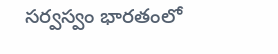సర్వస్వం భారతంలో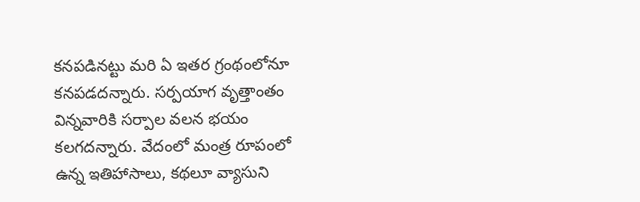కనపడినట్టు మరి ఏ ఇతర గ్రంథంలోనూ కనపడదన్నారు. సర్పయాగ వృత్తాంతం విన్నవారికి సర్పాల వలన భయం కలగదన్నారు. వేదంలో మంత్ర రూపంలో ఉన్న ఇతిహాసాలు, కథలూ వ్యాసుని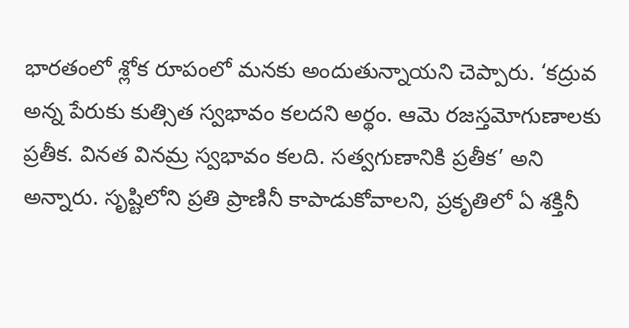భారతంలో శ్లోక రూపంలో మనకు అందుతున్నాయని చెప్పారు. ‘కద్రువ అన్న పేరుకు కుత్సిత స్వభావం కలదని అర్థం. ఆమె రజస్తమోగుణాలకు ప్రతీక. వినత వినమ్ర స్వభావం కలది. సత్వగుణానికి ప్రతీక’ అని అన్నారు. సృష్టిలోని ప్రతి ప్రాణినీ కాపాడుకోవాలని, ప్రకృతిలో ఏ శక్తినీ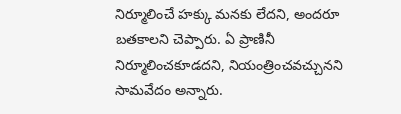నిర్మూలించే హక్కు మనకు లేదని, అందరూ బతకాలని చెప్పారు. ఏ ప్రాణినీ నిర్మూలించకూడదని, నియంత్రించవచ్చునని సామవేదం అన్నారు.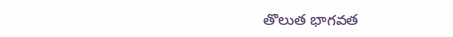తొలుత భాగవత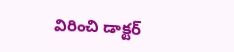విరించి డాక్టర్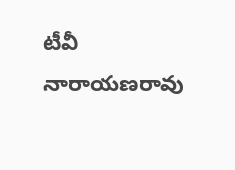టీవీ నారాయణరావు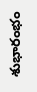శుభారంభం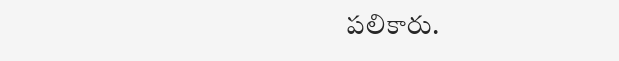పలికారు.